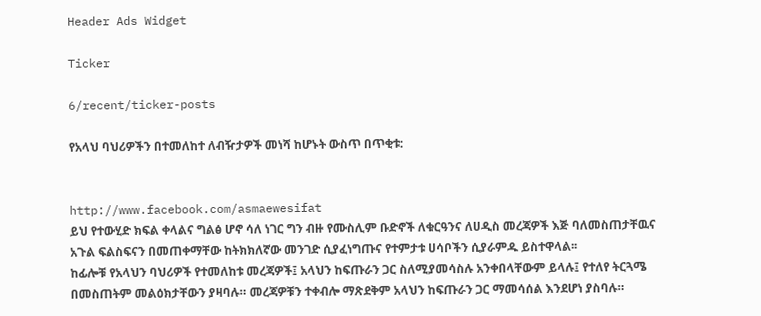Header Ads Widget

Ticker

6/recent/ticker-posts

የአላህ ባህሪዎችን በተመለከተ ለብዥታዎች መነሻ ከሆኑት ውስጥ በጥቂቱ:


http://www.facebook.com/asmaewesifat
ይህ የተውሂድ ክፍል ቀላልና ግልፅ ሆኖ ሳለ ነገር ግን ብዙ የሙስሊም ቡድኖች ለቁርዓንና ለሀዲስ መረጃዎች እጅ ባለመስጠታቸዉና አጉል ፍልስፍናን በመጠቀማቸው ከትክክለኛው መንገድ ሲያፈነግጡና የተምታቱ ሀሳቦችን ሲያራምዱ ይስተዋላል፡፡
ከፊሎቹ የአላህን ባህሪዎች የተመለከቱ መረጃዎች፤ አላህን ከፍጡራን ጋር ስለሚያመሳስሉ አንቀበላቸውም ይላሉ፤ የተለየ ትርጓሜ በመስጠትም መልዕክታቸውን ያዛባሉ። መረጃዎቹን ተቀብሎ ማጽደቅም አላህን ከፍጡራን ጋር ማመሳሰል እንደሆነ ያስባሉ።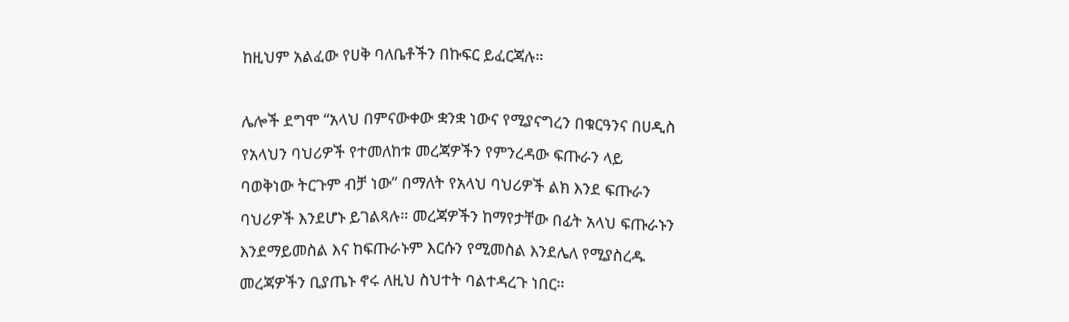ከዚህም አልፈው የሀቅ ባለቤቶችን በኩፍር ይፈርጃሉ።

ሌሎች ደግሞ “አላህ በምናውቀው ቋንቋ ነውና የሚያናግረን በቁርዓንና በሀዲስ የአላህን ባህሪዎች የተመለከቱ መረጃዎችን የምንረዳው ፍጡራን ላይ ባወቅነው ትርጉም ብቻ ነው” በማለት የአላህ ባህሪዎች ልክ እንደ ፍጡራን ባህሪዎች እንደሆኑ ይገልጻሉ። መረጃዎችን ከማየታቸው በፊት አላህ ፍጡራኑን እንደማይመስል እና ከፍጡራኑም እርሱን የሚመስል እንደሌለ የሚያስረዱ መረጃዎችን ቢያጤኑ ኖሩ ለዚህ ስህተት ባልተዳረጉ ነበር።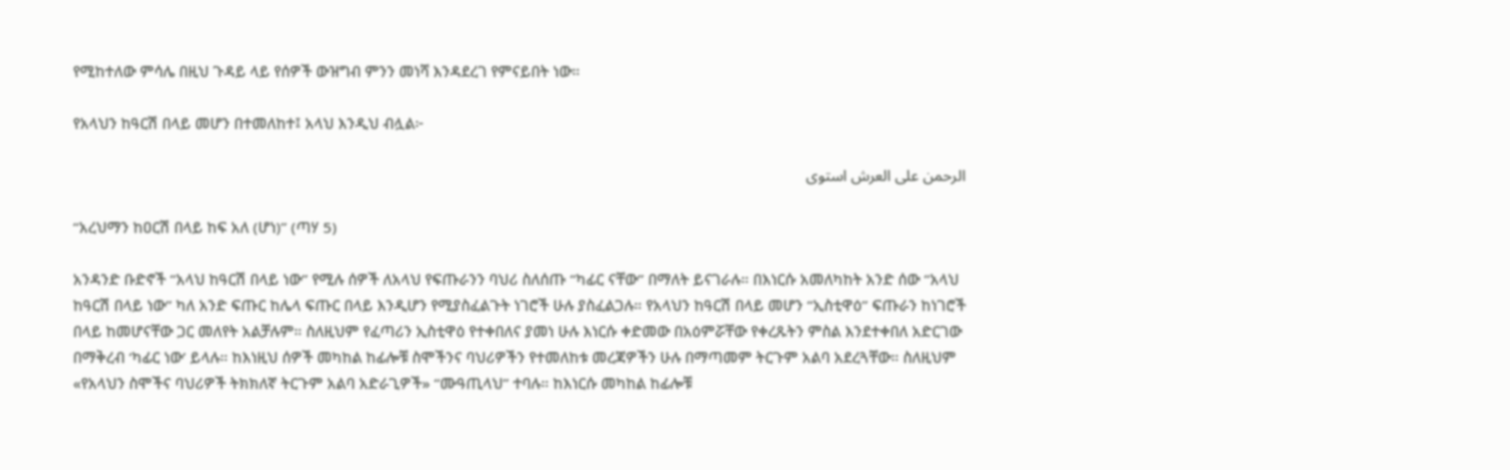የሚከተለው ምሳሌ በዚህ ጉዳይ ላይ የሰዎች ውዝግብ ምንን መነሻ እንዳደረገ የምናይበት ነው።

የአላህን ከዓርሽ በላይ መሆን በተመለከተ፤ አላህ እንዲህ ብሏል፦

الرحمن على العرش استوى

“አረህማን ከዐርሽ በላይ ከፍ አለ (ሆነ)” (ጣሃ 5)

አንዳንድ ቡድኖች “አላህ ከዓርሽ በላይ ነው” የሚሉ ሰዎች ለአላህ የፍጡራንን ባህሪ ስለሰጡ “ካፊር ናቸው” በማለት ይናገራሉ። በእነርሱ አመለካከት አንድ ሰው “አላህ ከዓርሽ በላይ ነው” ካለ አንድ ፍጡር ከሌላ ፍጡር በላይ እንዲሆን የሚያስፈልጉት ነገሮች ሁሉ ያስፈልጋሉ። የአላህን ከዓርሽ በላይ መሆን “ኢስቲዋዕ” ፍጡራን ከነገሮች በላይ ከመሆናቸው ጋር መለየት አልቻሉም። ስለዚህም የፈጣሪን ኢስቲዋዕ የተቀበለና ያመነ ሁሉ እነርሱ ቀድመው በአዕምሯቸው የቀረጹትን ምስል እንደተቀበለ አድርገው በማቅረብ ‘ካፊር ነው’ ይላሉ። ከእነዚህ ሰዎች መካከል ከፊሎቹ ስሞችንና ባህሪዎችን የተመለከቱ መረጃዎችን ሁሉ በማጣመም ትርጉም አልባ አደረጓቸው። ስለዚህም «የአላህን ስሞችና ባህሪዎች ትክክለኛ ትርጉም አልባ አድራጊዎች» ‘‘ሙዓጢላህ’’ ተባሉ። ከእነርሱ መካከል ከፊሎቹ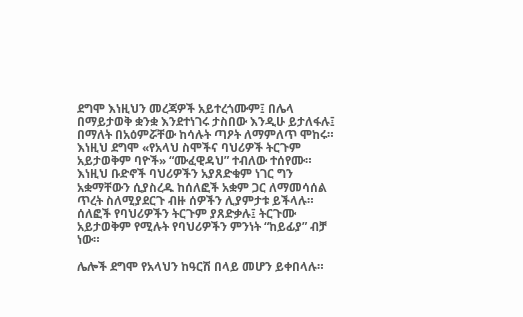ደግሞ እነዚህን መረጃዎች አይተረጎሙም፤ በሌላ በማይታወቅ ቋንቋ እንደተነገሩ ታስበው እንዲሁ ይታለፋሉ፤ በማለት በአዕምሯቸው ከሳሉት ጣዖት ለማምለጥ ሞከሩ። እነዚህ ደግሞ «የአላህ ስሞችና ባህሪዎች ትርጉም አይታወቅም ባዮች» “ሙፈዊዳህ” ተብለው ተሰየሙ። እነዚህ ቡድኖች ባህሪዎችን አያጸድቁም ነገር ግን አቋማቸውን ሲያስረዱ ከሰለፎች አቋም ጋር ለማመሳሰል ጥረት ስለሚያደርጉ ብዙ ሰዎችን ሊያምታቱ ይችላሉ። ሰለፎች የባህሪዎችን ትርጉም ያጸድቃሉ፤ ትርጉሙ አይታወቅም የሚሉት የባህሪዎችን ምንነት “ከይፊያ” ብቻ ነው።

ሌሎች ደግሞ የአላህን ከዓርሽ በላይ መሆን ይቀበላሉ።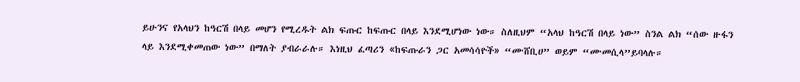ይሁንና የአላህን ከዓርሽ በላይ መሆን የሚረዱት ልክ ፍጡር ከፍጡር በላይ እንደሚሆነው ነው። ስለዚህም “አላህ ከዓርሽ በላይ ነው” ስንል ልክ “ሰው ዙፋን ላይ እንደሚቀመጠው ነው” በማለት ያብራራሉ። እነዚህ ፈጣሪን «ከፍጡራን ጋር አመሳሳዮች» “ሙሸቢሀ” ወይም “ሙመሲላ”ይባላሉ።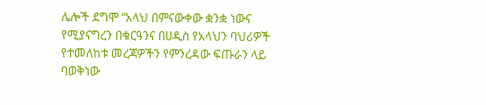ሌሎች ደግሞ “አላህ በምናውቀው ቋንቋ ነውና የሚያናግረን በቁርዓንና በሀዲስ የአላህን ባህሪዎች የተመለከቱ መረጃዎችን የምንረዳው ፍጡራን ላይ ባወቅነው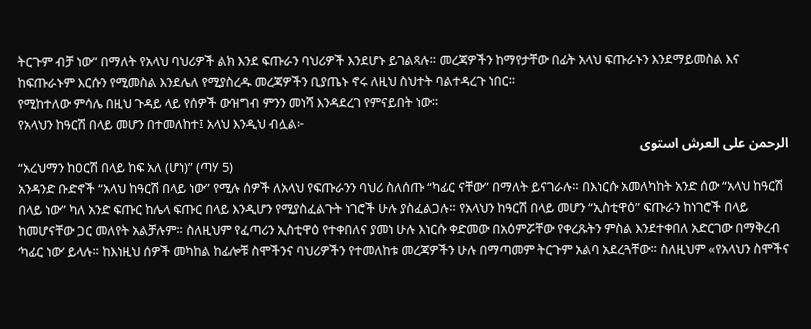ትርጉም ብቻ ነው” በማለት የአላህ ባህሪዎች ልክ እንደ ፍጡራን ባህሪዎች እንደሆኑ ይገልጻሉ። መረጃዎችን ከማየታቸው በፊት አላህ ፍጡራኑን እንደማይመስል እና ከፍጡራኑም እርሱን የሚመስል እንደሌለ የሚያስረዱ መረጃዎችን ቢያጤኑ ኖሩ ለዚህ ስህተት ባልተዳረጉ ነበር።
የሚከተለው ምሳሌ በዚህ ጉዳይ ላይ የሰዎች ውዝግብ ምንን መነሻ እንዳደረገ የምናይበት ነው።
የአላህን ከዓርሽ በላይ መሆን በተመለከተ፤ አላህ እንዲህ ብሏል፦
الرحمن على العرش استوى
“አረህማን ከዐርሽ በላይ ከፍ አለ (ሆነ)” (ጣሃ 5)
አንዳንድ ቡድኖች “አላህ ከዓርሽ በላይ ነው” የሚሉ ሰዎች ለአላህ የፍጡራንን ባህሪ ስለሰጡ “ካፊር ናቸው” በማለት ይናገራሉ። በእነርሱ አመለካከት አንድ ሰው “አላህ ከዓርሽ በላይ ነው” ካለ አንድ ፍጡር ከሌላ ፍጡር በላይ እንዲሆን የሚያስፈልጉት ነገሮች ሁሉ ያስፈልጋሉ። የአላህን ከዓርሽ በላይ መሆን “ኢስቲዋዕ” ፍጡራን ከነገሮች በላይ ከመሆናቸው ጋር መለየት አልቻሉም። ስለዚህም የፈጣሪን ኢስቲዋዕ የተቀበለና ያመነ ሁሉ እነርሱ ቀድመው በአዕምሯቸው የቀረጹትን ምስል እንደተቀበለ አድርገው በማቅረብ ‘ካፊር ነው’ ይላሉ። ከእነዚህ ሰዎች መካከል ከፊሎቹ ስሞችንና ባህሪዎችን የተመለከቱ መረጃዎችን ሁሉ በማጣመም ትርጉም አልባ አደረጓቸው። ስለዚህም «የአላህን ስሞችና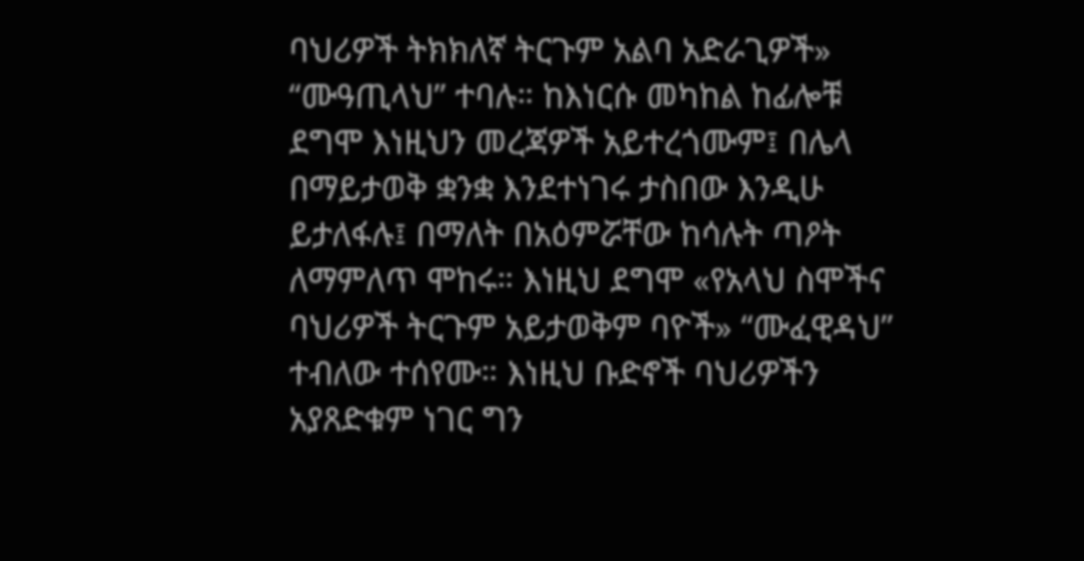ባህሪዎች ትክክለኛ ትርጉም አልባ አድራጊዎች» ‘‘ሙዓጢላህ’’ ተባሉ። ከእነርሱ መካከል ከፊሎቹ ደግሞ እነዚህን መረጃዎች አይተረጎሙም፤ በሌላ በማይታወቅ ቋንቋ እንደተነገሩ ታስበው እንዲሁ ይታለፋሉ፤ በማለት በአዕምሯቸው ከሳሉት ጣዖት ለማምለጥ ሞከሩ። እነዚህ ደግሞ «የአላህ ስሞችና ባህሪዎች ትርጉም አይታወቅም ባዮች» “ሙፈዊዳህ” ተብለው ተሰየሙ። እነዚህ ቡድኖች ባህሪዎችን አያጸድቁም ነገር ግን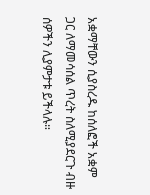አቋማቸውን ሲያስረዱ ከሰለፎች አቋም ጋር ለማመሳሰል ጥረት ስለሚያደርጉ ብዙ ሰዎችን ሊያምታቱ ይችላሉ።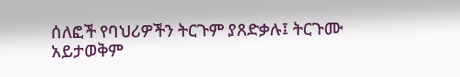ሰለፎች የባህሪዎችን ትርጉም ያጸድቃሉ፤ ትርጉሙ አይታወቅም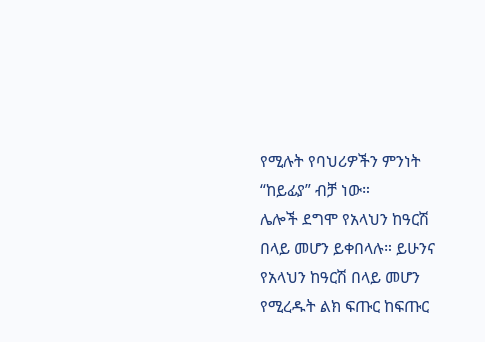የሚሉት የባህሪዎችን ምንነት “ከይፊያ” ብቻ ነው።
ሌሎች ደግሞ የአላህን ከዓርሽ በላይ መሆን ይቀበላሉ። ይሁንና የአላህን ከዓርሽ በላይ መሆን የሚረዱት ልክ ፍጡር ከፍጡር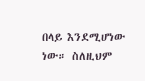በላይ እንደሚሆነው ነው። ስለዚህም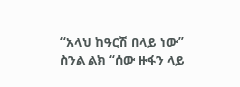“አላህ ከዓርሽ በላይ ነው” ስንል ልክ “ሰው ዙፋን ላይ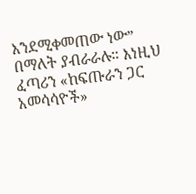እንደሚቀመጠው ነው” በማለት ያብራራሉ። እነዚህ ፈጣሪን «ከፍጡራን ጋር አመሳሳዮች»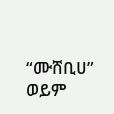“ሙሸቢሀ” ወይም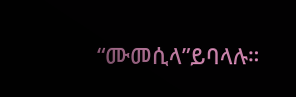“ሙመሲላ”ይባላሉ።